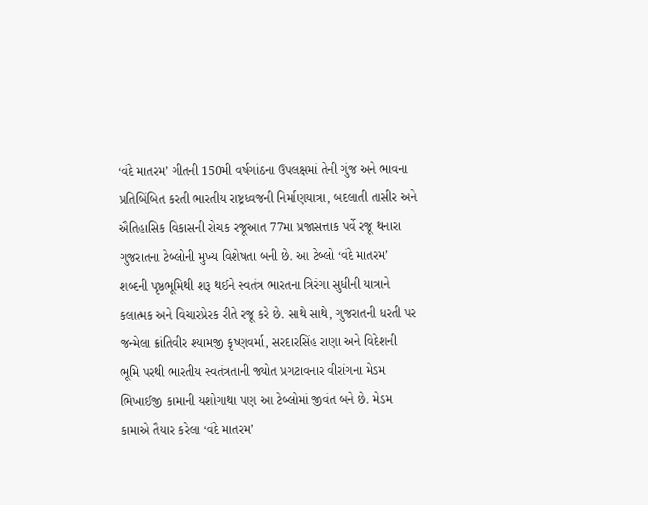‘વંદે માતરમ’ ગીતની 150મી વર્ષગાંઠના ઉપલક્ષમાં તેની ગુંજ અને ભાવના પ્રતિબિંબિત કરતી ભારતીય રાષ્ટ્રધ્વજની નિર્માણયાત્રા, બદલાતી તાસીર અને ઐતિહાસિક વિકાસની રોચક રજૂઆત 77મા પ્રજાસત્તાક પર્વે રજૂ થનારા ગુજરાતના ટેબ્લોની મુખ્ય વિશેષતા બની છે. આ ટેબ્લો ‘વંદે માતરમ’ શબ્દની પૃષ્ઠભૂમિથી શરૂ થઈને સ્વતંત્ર ભારતના ત્રિરંગા સુધીની યાત્રાને કલાત્મક અને વિચારપ્રેરક રીતે રજૂ કરે છે. સાથે સાથે, ગુજરાતની ધરતી પર જન્મેલા ક્રાંતિવીર શ્યામજી કૃષ્ણવર્મા, સરદારસિંહ રાણા અને વિદેશની ભૂમિ પરથી ભારતીય સ્વતંત્રતાની જ્યોત પ્રગટાવનાર વીરાંગના મેડમ ભિખાઈજી કામાની યશોગાથા પણ આ ટેબ્લોમાં જીવંત બને છે. મેડમ કામાએ તૈયાર કરેલા ‘વંદે માતરમ’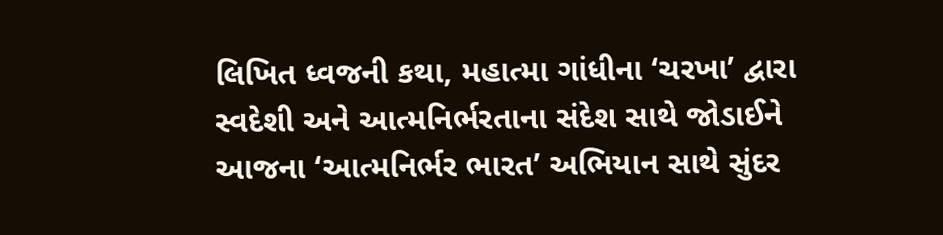લિખિત ધ્વજની કથા, મહાત્મા ગાંધીના ‘ચરખા’ દ્વારા સ્વદેશી અને આત્મનિર્ભરતાના સંદેશ સાથે જોડાઈને આજના ‘આત્મનિર્ભર ભારત’ અભિયાન સાથે સુંદર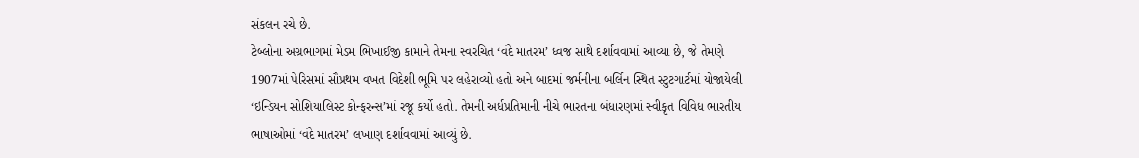સંકલન રચે છે.
ટેબ્લોના અગ્રભાગમાં મેડમ ભિખાઈજી કામાને તેમના સ્વરચિત ‘વંદે માતરમ’ ધ્વજ સાથે દર્શાવવામાં આવ્યા છે, જે તેમણે 1907માં પેરિસમાં સૌપ્રથમ વખત વિદેશી ભૂમિ પર લહેરાવ્યો હતો અને બાદમાં જર્મનીના બર્લિન સ્થિત સ્ટુટગાર્ટમાં યોજાયેલી ‘ઇન્ડિયન સોશિયાલિસ્ટ કોન્ફરન્સ’માં રજૂ કર્યો હતો. તેમની અર્ધપ્રતિમાની નીચે ભારતના બંધારણમાં સ્વીકૃત વિવિધ ભારતીય ભાષાઓમાં ‘વંદે માતરમ’ લખાણ દર્શાવવામાં આવ્યું છે.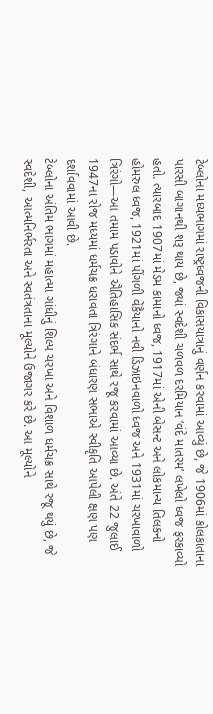ટેબ્લોના મધ્યભાગમાં રાષ્ટ્રધ્વજની વિકાસયાત્રાનું વર્ણન કરવામાં આવ્યું છે, જે 1906માં કોલકાતાના પારસી બાગાનથી શરૂ થાય છે, જ્યાં સ્વદેશી ચળવળ દરમિયાન ‘વંદે માતરમ’ લખેલો ધ્વજ ફરકાવ્યો હતો. ત્યારબાદ 1907માં મેડમ કામાનો ધ્વજ, 1917માં એની બેસન્ટ અને લોકમાન્ય તિલકનો હોમરુલ ધ્વજ, 1921માં પીંગળી વેંકૈયાનો નવી ડિઝાઇનવાળો ધ્વજ અને 1931માં ચરખાવાળો ત્રિરંગો—આ તમામ પડાવોને ઐતિહાસિક સંદર્ભ સાથે રજૂ કરવામાં આવ્યા છે. અંતે 22 જુલાઈ 1947ના રોજ મધ્યમાં ધર્મચક્ર ધરાવતા ત્રિરંગાને બંધારણ સભાએ સ્વીકૃતિ આપેલી ક્ષણ પણ દર્શાવવામાં આવી છે.
ટેબ્લોના અંતિમ ભાગમાં મહાત્મા ગાંધીનું શિલ્પ ચરખા અને વિશાળ ધર્મચક્ર સાથે રજૂ થયું છે, જે સ્વદેશી, આત્મનિર્ભરતા અને સ્વતંત્રતાના મૂલ્યોને ઉજાગર કરે છે. આ મૂલ્યોને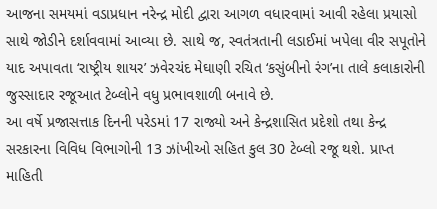આજના સમયમાં વડાપ્રધાન નરેન્દ્ર મોદી દ્વારા આગળ વધારવામાં આવી રહેલા પ્રયાસો સાથે જોડીને દર્શાવવામાં આવ્યા છે. સાથે જ, સ્વતંત્રતાની લડાઈમાં ખપેલા વીર સપૂતોને યાદ અપાવતા ‘રાષ્ટ્રીય શાયર’ ઝવેરચંદ મેઘાણી રચિત ‘કસુંબીનો રંગ’ના તાલે કલાકારોની જુસ્સાદાર રજૂઆત ટેબ્લોને વધુ પ્રભાવશાળી બનાવે છે.
આ વર્ષે પ્રજાસત્તાક દિનની પરેડમાં 17 રાજ્યો અને કેન્દ્રશાસિત પ્રદેશો તથા કેન્દ્ર સરકારના વિવિધ વિભાગોની 13 ઝાંખીઓ સહિત કુલ 30 ટેબ્લો રજૂ થશે. પ્રાપ્ત માહિતી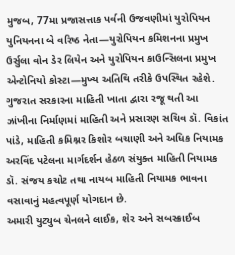મુજબ, 77મા પ્રજાસત્તાક પર્વની ઉજવણીમાં યુરોપિયન યુનિયનના બે વરિષ્ઠ નેતા—યુરોપિયન કમિશનના પ્રમુખ ઉર્સુલા વોન ડેર લિયેન અને યુરોપિયન કાઉન્સિલના પ્રમુખ એન્ટોનિયો કોસ્ટા—મુખ્ય અતિથિ તરીકે ઉપસ્થિત રહેશે. ગુજરાત સરકારના માહિતી ખાતા દ્વારા રજૂ થતી આ ઝાંખીના નિર્માણમાં માહિતી અને પ્રસારણ સચિવ ડૉ. વિકાંત પાંડે, માહિતી કમિશ્નર કિશોર બચાણી અને અધિક નિયામક અરવિંદ પટેલના માર્ગદર્શન હેઠળ સંયુક્ત માહિતી નિયામક ડૉ. સંજય કચોટ તથા નાયબ માહિતી નિયામક ભાવના વસાવાનું મહત્વપૂર્ણ યોગદાન છે.
અમારી યુટ્યુબ ચેનલને લાઈક, શેર અને સબસ્ક્રાઈબ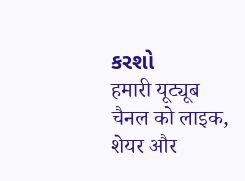કરશો
हमारी यूट्यूब चैनल को लाइक, शेयर और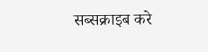सब्सक्राइब करे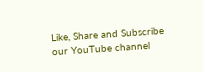Like, Share and Subscribe our YouTube channel